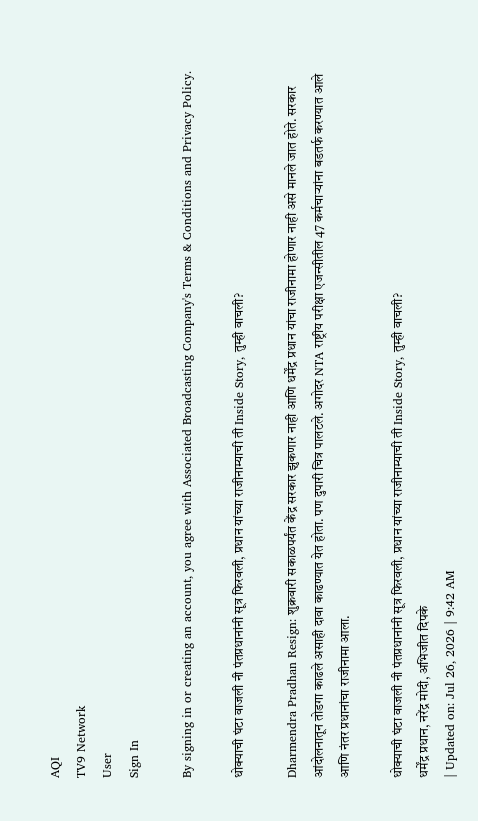AQI
TV9 Network
User
Sign In

By signing in or creating an account, you agree with Associated Broadcasting Company's Terms & Conditions and Privacy Policy.

धोक्याची घंटा वाजली नी पंतप्रधानांनी सूत्र फिरवली, प्रधान यांच्या राजीनाम्याची ती Inside Story, तुम्ही वाचली?

Dharmendra Pradhan Resign: शुक्रवारी सकाळपर्यंत केंद्र सरकार झुकणार नाही आणि धर्मेंद्र प्रधान यांचा राजीनामा होणार नाही असे मानले जात होते. सरकार आंदोलनातून तोडगा काढले असाही दावा काढण्यात येत होता. पण दुपारी चित्र पालटले. अगोदर NTA राष्ट्रीय परीक्षा एजन्सीतील 47 कर्मचाऱ्यांना बडतर्फ करण्यात आले आणि नंतर प्रधानांचा राजीनामा आला.

धोक्याची घंटा वाजली नी पंतप्रधानांनी सूत्र फिरवली, प्रधान यांच्या राजीनाम्याची ती Inside Story, तुम्ही वाचली?
धर्मेंद्र प्रधान, नरेंद्र मोदी, अभिजीत दिपके
| Updated on: Jul 26, 2026 | 9:42 AM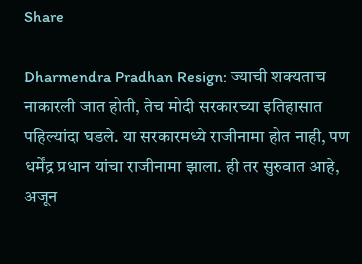Share

Dharmendra Pradhan Resign: ज्याची शक्यताच नाकारली जात होती, तेच मोदी सरकारच्या इतिहासात पहिल्यांदा घडले. या सरकारमध्ये राजीनामा होत नाही, पण धर्मेंद्र प्रधान यांचा राजीनामा झाला. ही तर सुरुवात आहे, अजून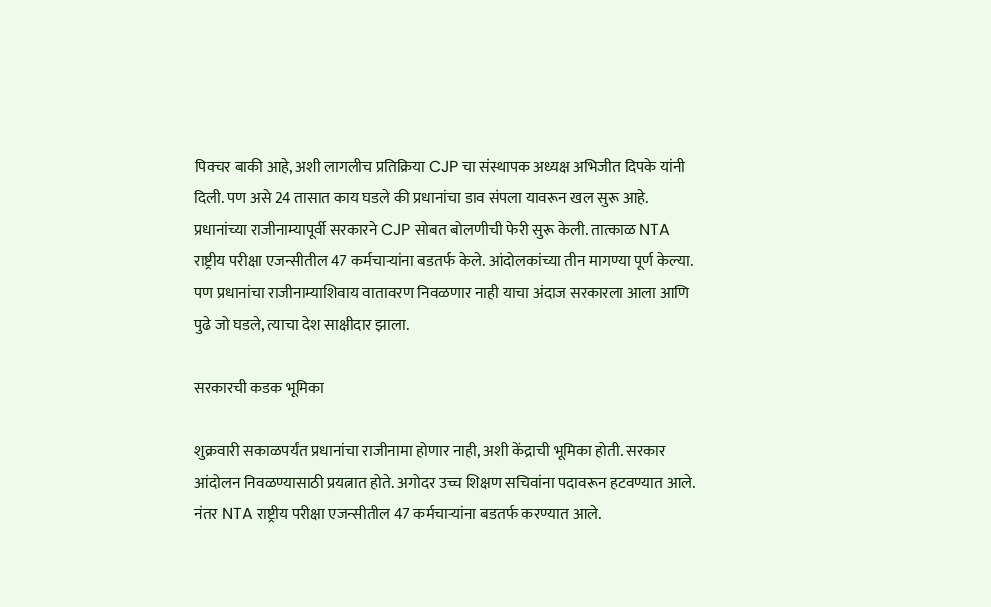पिक्चर बाकी आहे, अशी लागलीच प्रतिक्रिया CJP चा संस्थापक अध्यक्ष अभिजीत दिपके यांनी दिली. पण असे 24 तासात काय घडले की प्रधानांचा डाव संपला यावरून खल सुरू आहे. प्रधानांच्या राजीनाम्यापूर्वी सरकारने CJP सोबत बोलणीची फेरी सुरू केली. तात्काळ NTA राष्ट्रीय परीक्षा एजन्सीतील 47 कर्मचाऱ्यांना बडतर्फ केले. आंदोलकांच्या तीन मागण्या पूर्ण केल्या. पण प्रधानांचा राजीनाम्याशिवाय वातावरण निवळणार नाही याचा अंदाज सरकारला आला आणि पुढे जो घडले, त्याचा देश साक्षीदार झाला.

सरकारची कडक भूमिका

शुक्रवारी सकाळपर्यंत प्रधानांचा राजीनामा होणार नाही, अशी केंद्राची भूमिका होती. सरकार आंदोलन निवळण्यासाठी प्रयत्नात होते. अगोदर उच्च शिक्षण सचिवांना पदावरून हटवण्यात आले. नंतर NTA राष्ट्रीय परीक्षा एजन्सीतील 47 कर्मचाऱ्यांना बडतर्फ करण्यात आले.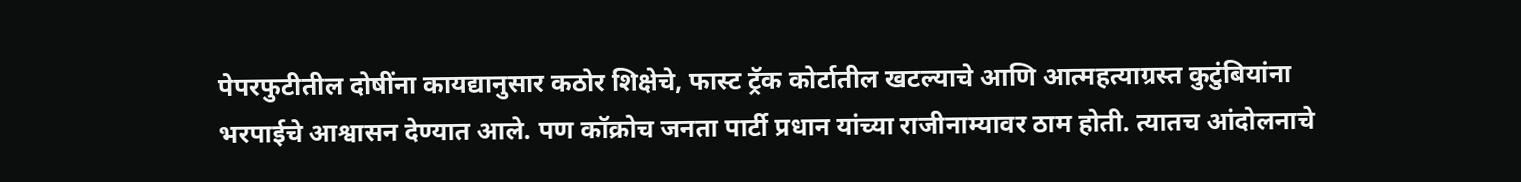पेपरफुटीतील दोषींना कायद्यानुसार कठोर शिक्षेचे, फास्ट ट्रॅक कोर्टातील खटल्याचे आणि आत्महत्याग्रस्त कुटुंबियांना भरपाईचे आश्वासन देण्यात आले. पण कॉक्रोच जनता पार्टी प्रधान यांच्या राजीनाम्यावर ठाम होती. त्यातच आंदोलनाचे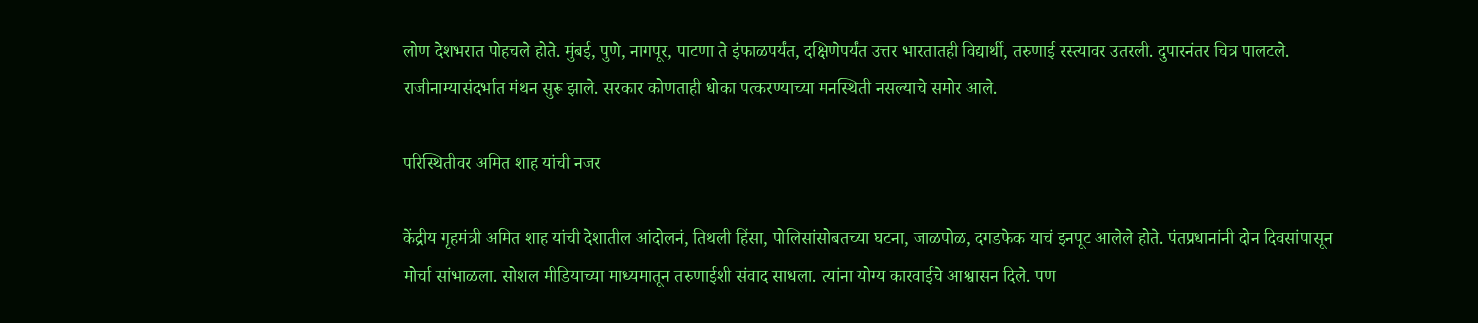लोण देशभरात पोहचले होते. मुंबई, पुणे, नागपूर, पाटणा ते इंफाळपर्यंत, दक्षिणेपर्यंत उत्तर भारतातही विद्यार्थी, तरुणाई रस्त्यावर उतरली. दुपारनंतर चित्र पालटले. राजीनाम्यासंदर्भात मंथन सुरू झाले. सरकार कोणताही धोका पत्करण्याच्या मनस्थिती नसल्याचे समोर आले.

परिस्थितीवर अमित शाह यांची नजर

केंद्रीय गृहमंत्री अमित शाह यांची देशातील आंदोलनं, तिथली हिंसा, पोलिसांसोबतच्या घटना, जाळपोळ, दगडफेक याचं इनपूट आलेले होते. पंतप्रधानांनी दोन दिवसांपासून मोर्चा सांभाळला. सोशल मीडियाच्या माध्यमातून तरुणाईशी संवाद साधला. त्यांना योग्य कारवाईचे आश्वासन दिले. पण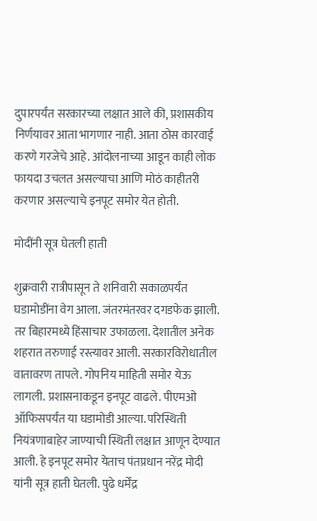दुपारपर्यंत सरकारच्या लक्षात आले की, प्रशासकीय निर्णयावर आता भागणार नाही. आता ठोस कारवाई करणे गरजेचे आहे. आंदोलनाच्या आडून काही लोक फायदा उचलत असल्याचा आणि मोठं काहीतरी करणार असल्याचे इनपूट समोर येत होती.

मोदींनी सूत्र घेतली हाती

शुक्रवारी रात्रीपासून ते शनिवारी सकाळपर्यंत घडामोडींना वेग आला. जंतरमंतरवर दगडफेक झाली. तर बिहारमध्ये हिंसाचार उफाळला. देशातील अनेक शहरात तरुणाई रस्त्यावर आली. सरकारविरोधातील वातावरण तापले. गोपनिय माहिती समोर येऊ लागली. प्रशासनाकडून इनपूट वाढले. पीएमओ ऑफिसपर्यंत या घडामोडी आल्या. परिस्थिती नियंत्रणाबाहेर जाण्याची स्थिती लक्षात आणून देण्यात आली. हे इनपूट समोर येताच पंतप्रधान नरेंद्र मोदी यांनी सूत्र हाती घेतली. पुढे धर्मेंद्र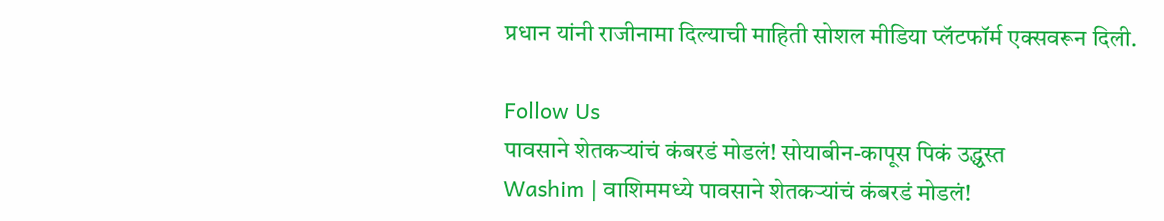प्रधान यांनी राजीनामा दिल्याची माहिती सोशल मीडिया प्लॅटफॉर्म एक्सवरून दिली.

Follow Us
पावसाने शेतकऱ्यांचं कंबरडं मोडलं! सोयाबीन-कापूस पिकं उद्ध्वस्त
Washim | वाशिममध्ये पावसाने शेतकऱ्यांचं कंबरडं मोडलं!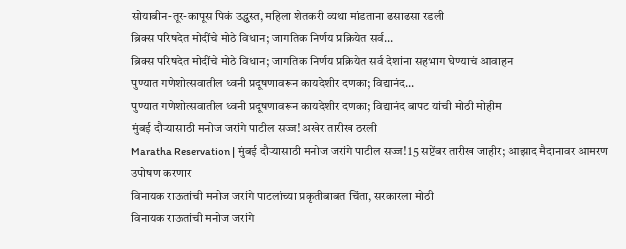सोयाबीन-तूर-कापूस पिकं उद्ध्वस्त, महिला शेतकरी व्यथा मांडताना ढसाढसा रडली
ब्रिक्स परिषदेत मोदींचे मोठे विधान; जागतिक निर्णय प्रक्रियेत सर्व...
ब्रिक्स परिषदेत मोदींचे मोठे विधान; जागतिक निर्णय प्रक्रियेत सर्व देशांना सहभाग घेण्याचं आवाहन
पुण्यात गणेशोत्सवातील ध्वनी प्रदूषणावरून कायदेशीर दणका; विद्यानंद...
पुण्यात गणेशोत्सवातील ध्वनी प्रदूषणावरून कायदेशीर दणका; विद्यानंद बापट यांची मोठी मोहीम
मुंबई दौऱ्यासाठी मनोज जरांगे पाटील सज्ज! अखेर तारीख ठरली
Maratha Reservation | मुंबई दौऱ्यासाठी मनोज जरांगे पाटील सज्ज! 15 सप्टेंबर तारीख जाहीर; आझाद मैदानावर आमरण उपोषण करणार
विनायक राऊतांची मनोज जरांगे पाटलांच्या प्रकृतीबाबत चिंता, सरकारला मोठी
विनायक राऊतांची मनोज जरांगे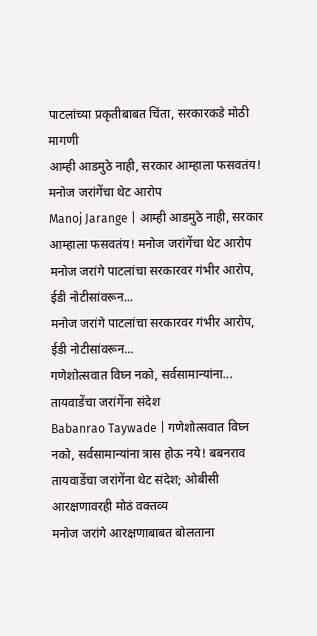पाटलांच्या प्रकृतीबाबत चिंता, सरकारकडे मोठी मागणी
आम्ही आडमुठे नाही, सरकार आम्हाला फसवतंय! मनोज जरांगेंचा थेट आरोप
Manoj Jarange | आम्ही आडमुठे नाही, सरकार आम्हाला फसवतंय! मनोज जरांगेंचा थेट आरोप
मनोज जरांगे पाटलांचा सरकारवर गंभीर आरोप, ईडी नोटीसांवरून...
मनोज जरांगे पाटलांचा सरकारवर गंभीर आरोप, ईडी नोटीसांवरून...
गणेशोत्सवात विघ्न नको, सर्वसामान्यांना... तायवाडेंचा जरांगेंना संदेश
Babanrao Taywade | गणेशोत्सवात विघ्न नको, सर्वसामान्यांना त्रास होऊ नये! बबनराव तायवाडेंचा जरांगेंना थेट संदेश; ओबीसी आरक्षणावरही मोठं वक्तव्य
मनोज जरांगे आरक्षणाबाबत बोलताना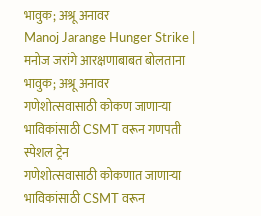भावुक; अश्रू अनावर
Manoj Jarange Hunger Strike | मनोज जरांगे आरक्षणाबाबत बोलताना भावुक; अश्रू अनावर
गणेशोत्सवासाठी कोकण जाणाऱ्या भाविकांसाठी CSMT वरून गणपती स्पेशल ट्रेन
गणेशोत्सवासाठी कोकणात जाणाऱ्या भाविकांसाठी CSMT वरून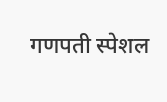गणपती स्पेशल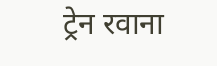ट्रेन रवाना